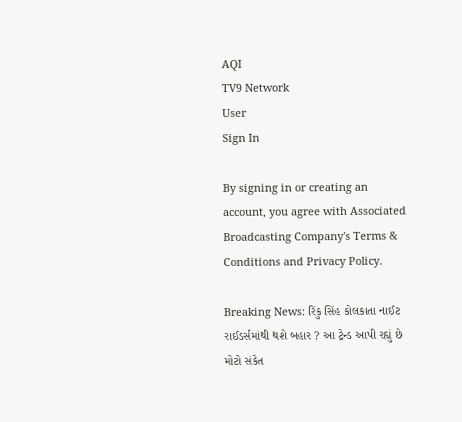AQI
TV9 Network
User
Sign In

By signing in or creating an account, you agree with Associated Broadcasting Company's Terms & Conditions and Privacy Policy.

Breaking News: રિંકુ સિંહ કોલકાતા નાઈટ રાઈડર્સમાંથી થશે બહાર ? આ ટ્રેન્ડ આપી રહ્યું છે મોટો સંકેત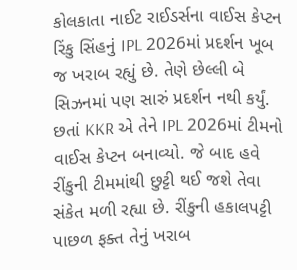કોલકાતા નાઈટ રાઈડર્સના વાઈસ કેપ્ટન રિંકુ સિંહનું IPL 2026માં પ્રદર્શન ખૂબ જ ખરાબ રહ્યું છે. તેણે છેલ્લી બે સિઝનમાં પણ સારું પ્રદર્શન નથી કર્યું. છતાં KKR એ તેને IPL 2026માં ટીમનો વાઈસ કેપ્ટન બનાવ્યો. જે બાદ હવે રીંકુની ટીમમાંથી છુટ્ટી થઈ જશે તેવા સંકેત મળી રહ્યા છે. રીંકુની હકાલપટ્ટી પાછળ ફક્ત તેનું ખરાબ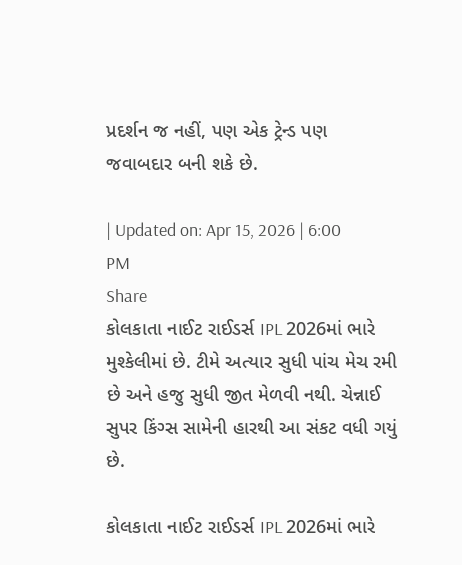પ્રદર્શન જ નહીં, પણ એક ટ્રેન્ડ પણ જવાબદાર બની શકે છે.

| Updated on: Apr 15, 2026 | 6:00 PM
Share
કોલકાતા નાઈટ રાઈડર્સ IPL 2026માં ભારે મુશ્કેલીમાં છે. ટીમે અત્યાર સુધી પાંચ મેચ રમી છે અને હજુ સુધી જીત મેળવી નથી. ચેન્નાઈ સુપર કિંગ્સ સામેની હારથી આ સંકટ વધી ગયું છે.

કોલકાતા નાઈટ રાઈડર્સ IPL 2026માં ભારે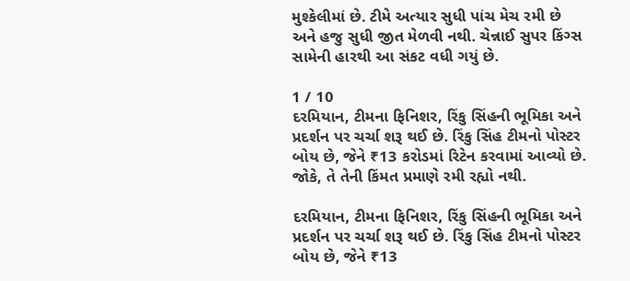મુશ્કેલીમાં છે. ટીમે અત્યાર સુધી પાંચ મેચ રમી છે અને હજુ સુધી જીત મેળવી નથી. ચેન્નાઈ સુપર કિંગ્સ સામેની હારથી આ સંકટ વધી ગયું છે.

1 / 10
દરમિયાન, ટીમના ફિનિશર, રિંકુ સિંહની ભૂમિકા અને પ્રદર્શન પર ચર્ચા શરૂ થઈ છે. રિંકુ સિંહ ટીમનો પોસ્ટર બોય છે, જેને ₹13 કરોડમાં રિટેન કરવામાં આવ્યો છે. જોકે, તે તેની કિંમત પ્રમાણે રમી રહ્યો નથી.

દરમિયાન, ટીમના ફિનિશર, રિંકુ સિંહની ભૂમિકા અને પ્રદર્શન પર ચર્ચા શરૂ થઈ છે. રિંકુ સિંહ ટીમનો પોસ્ટર બોય છે, જેને ₹13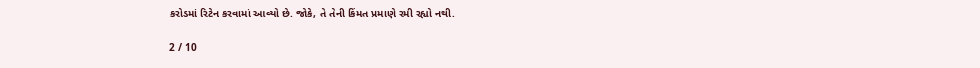કરોડમાં રિટેન કરવામાં આવ્યો છે. જોકે, તે તેની કિંમત પ્રમાણે રમી રહ્યો નથી.

2 / 10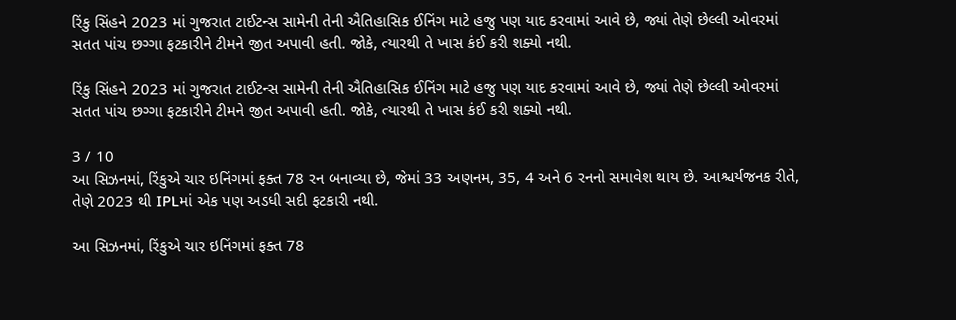રિંકુ સિંહને 2023 માં ગુજરાત ટાઈટન્સ સામેની તેની ઐતિહાસિક ઈનિંગ માટે હજુ પણ યાદ કરવામાં આવે છે, જ્યાં તેણે છેલ્લી ઓવરમાં સતત પાંચ છગ્ગા ફટકારીને ટીમને જીત અપાવી હતી. જોકે, ત્યારથી તે ખાસ કંઈ કરી શક્યો નથી.

રિંકુ સિંહને 2023 માં ગુજરાત ટાઈટન્સ સામેની તેની ઐતિહાસિક ઈનિંગ માટે હજુ પણ યાદ કરવામાં આવે છે, જ્યાં તેણે છેલ્લી ઓવરમાં સતત પાંચ છગ્ગા ફટકારીને ટીમને જીત અપાવી હતી. જોકે, ત્યારથી તે ખાસ કંઈ કરી શક્યો નથી.

3 / 10
આ સિઝનમાં, રિંકુએ ચાર ઇનિંગમાં ફક્ત 78 રન બનાવ્યા છે, જેમાં 33 અણનમ, 35, 4 અને 6 રનનો સમાવેશ થાય છે. આશ્ચર્યજનક રીતે, તેણે 2023 થી IPLમાં એક પણ અડધી સદી ફટકારી નથી.

આ સિઝનમાં, રિંકુએ ચાર ઇનિંગમાં ફક્ત 78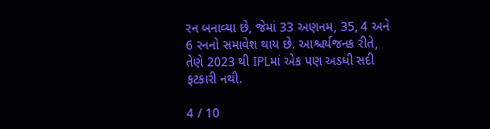રન બનાવ્યા છે, જેમાં 33 અણનમ, 35, 4 અને 6 રનનો સમાવેશ થાય છે. આશ્ચર્યજનક રીતે, તેણે 2023 થી IPLમાં એક પણ અડધી સદી ફટકારી નથી.

4 / 10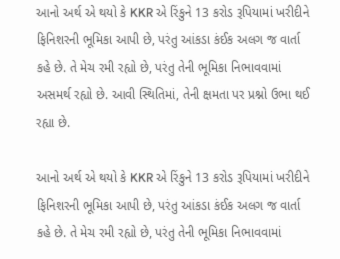આનો અર્થ એ થયો કે KKR એ રિંકુને 13 કરોડ રૂપિયામાં ખરીદીને ફિનિશરની ભૂમિકા આપી છે, પરંતુ આંકડા કંઈક અલગ જ વાર્તા કહે છે. તે મેચ રમી રહ્યો છે, પરંતુ તેની ભૂમિકા નિભાવવામાં અસમર્થ રહ્યો છે. આવી સ્થિતિમાં, તેની ક્ષમતા પર પ્રશ્નો ઉભા થઈ રહ્યા છે.

આનો અર્થ એ થયો કે KKR એ રિંકુને 13 કરોડ રૂપિયામાં ખરીદીને ફિનિશરની ભૂમિકા આપી છે, પરંતુ આંકડા કંઈક અલગ જ વાર્તા કહે છે. તે મેચ રમી રહ્યો છે, પરંતુ તેની ભૂમિકા નિભાવવામાં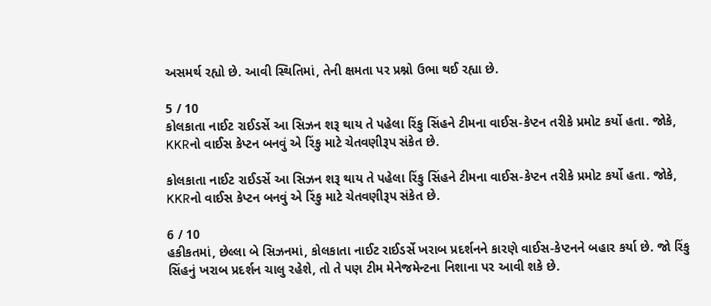અસમર્થ રહ્યો છે. આવી સ્થિતિમાં, તેની ક્ષમતા પર પ્રશ્નો ઉભા થઈ રહ્યા છે.

5 / 10
કોલકાતા નાઈટ રાઈડર્સે આ સિઝન શરૂ થાય તે પહેલા રિંકુ સિંહને ટીમના વાઈસ-કેપ્ટન તરીકે પ્રમોટ કર્યો હતા. જોકે, KKRનો વાઈસ કેપ્ટન બનવું એ રિંકુ માટે ચેતવણીરૂપ સંકેત છે.

કોલકાતા નાઈટ રાઈડર્સે આ સિઝન શરૂ થાય તે પહેલા રિંકુ સિંહને ટીમના વાઈસ-કેપ્ટન તરીકે પ્રમોટ કર્યો હતા. જોકે, KKRનો વાઈસ કેપ્ટન બનવું એ રિંકુ માટે ચેતવણીરૂપ સંકેત છે.

6 / 10
હકીકતમાં, છેલ્લા બે સિઝનમાં, કોલકાતા નાઈટ રાઈડર્સે ખરાબ પ્રદર્શનને કારણે વાઈસ-કેપ્ટનને બહાર કર્યા છે. જો રિંકુ સિંહનું ખરાબ પ્રદર્શન ચાલુ રહેશે, તો તે પણ ટીમ મેનેજમેન્ટના નિશાના પર આવી શકે છે.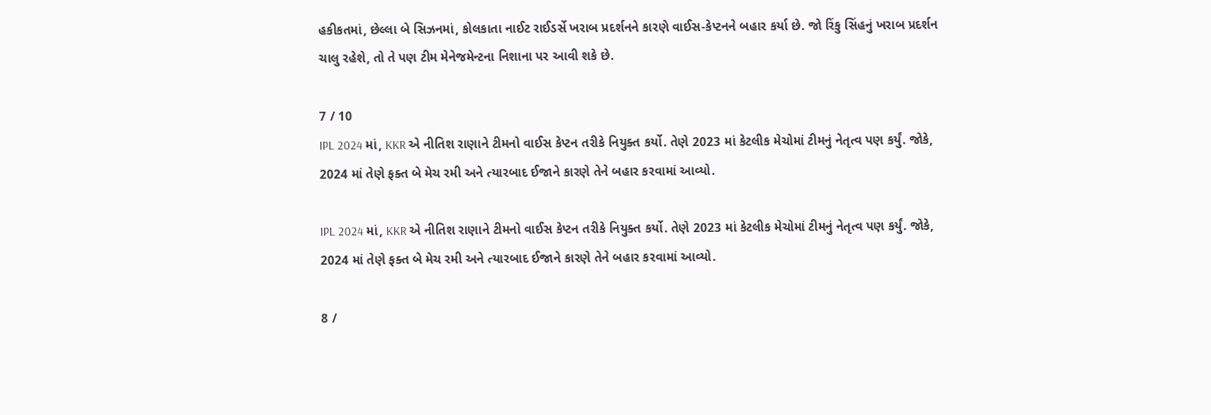હકીકતમાં, છેલ્લા બે સિઝનમાં, કોલકાતા નાઈટ રાઈડર્સે ખરાબ પ્રદર્શનને કારણે વાઈસ-કેપ્ટનને બહાર કર્યા છે. જો રિંકુ સિંહનું ખરાબ પ્રદર્શન ચાલુ રહેશે, તો તે પણ ટીમ મેનેજમેન્ટના નિશાના પર આવી શકે છે.

7 / 10
IPL 2024 માં, KKR એ નીતિશ રાણાને ટીમનો વાઈસ કેપ્ટન તરીકે નિયુક્ત કર્યો. તેણે 2023 માં કેટલીક મેચોમાં ટીમનું નેતૃત્વ પણ કર્યું. જોકે, 2024 માં તેણે ફક્ત બે મેચ રમી અને ત્યારબાદ ઈજાને કારણે તેને બહાર કરવામાં આવ્યો.

IPL 2024 માં, KKR એ નીતિશ રાણાને ટીમનો વાઈસ કેપ્ટન તરીકે નિયુક્ત કર્યો. તેણે 2023 માં કેટલીક મેચોમાં ટીમનું નેતૃત્વ પણ કર્યું. જોકે, 2024 માં તેણે ફક્ત બે મેચ રમી અને ત્યારબાદ ઈજાને કારણે તેને બહાર કરવામાં આવ્યો.

8 /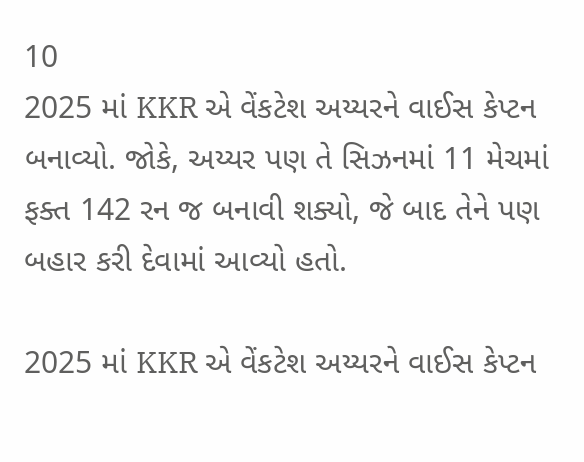10
2025 માં KKR એ વેંકટેશ અય્યરને વાઈસ કેપ્ટન બનાવ્યો. જોકે, અય્યર પણ તે સિઝનમાં 11 મેચમાં ફક્ત 142 રન જ બનાવી શક્યો, જે બાદ તેને પણ બહાર કરી દેવામાં આવ્યો હતો.

2025 માં KKR એ વેંકટેશ અય્યરને વાઈસ કેપ્ટન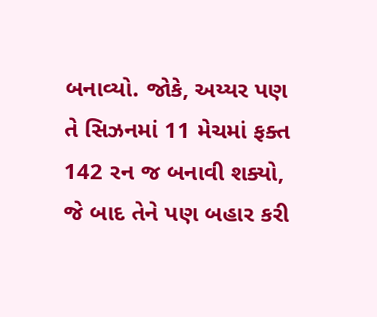બનાવ્યો. જોકે, અય્યર પણ તે સિઝનમાં 11 મેચમાં ફક્ત 142 રન જ બનાવી શક્યો, જે બાદ તેને પણ બહાર કરી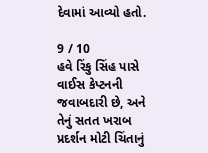દેવામાં આવ્યો હતો.

9 / 10
હવે રિંકુ સિંહ પાસે વાઈસ કેપ્ટનની જવાબદારી છે, અને તેનું સતત ખરાબ પ્રદર્શન મોટી ચિંતાનું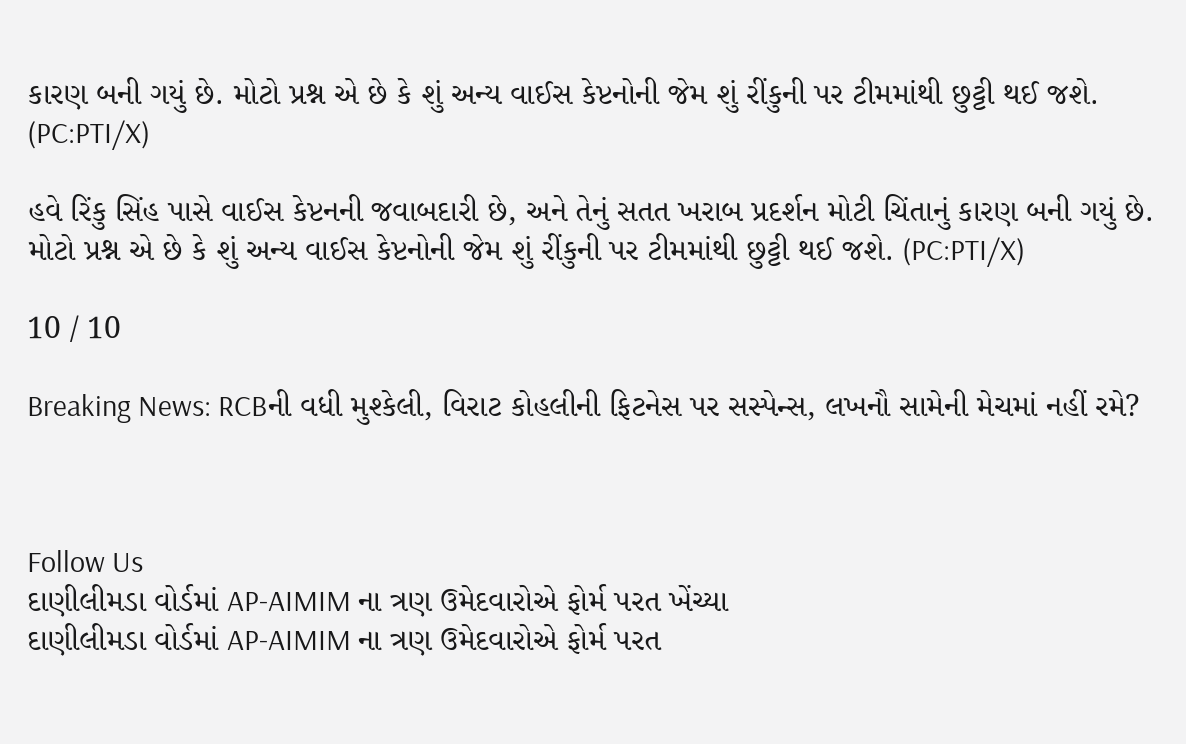કારણ બની ગયું છે. મોટો પ્રશ્ન એ છે કે શું અન્ય વાઈસ કેપ્ટનોની જેમ શું રીંકુની પર ટીમમાંથી છુટ્ટી થઈ જશે. (PC:PTI/X)

હવે રિંકુ સિંહ પાસે વાઈસ કેપ્ટનની જવાબદારી છે, અને તેનું સતત ખરાબ પ્રદર્શન મોટી ચિંતાનું કારણ બની ગયું છે. મોટો પ્રશ્ન એ છે કે શું અન્ય વાઈસ કેપ્ટનોની જેમ શું રીંકુની પર ટીમમાંથી છુટ્ટી થઈ જશે. (PC:PTI/X)

10 / 10

Breaking News: RCBની વધી મુશ્કેલી, વિરાટ કોહલીની ફિટનેસ પર સસ્પેન્સ, લખનૌ સામેની મેચમાં નહીં રમે?



Follow Us
દાણીલીમડા વોર્ડમાં AP-AIMIM ના ત્રણ ઉમેદવારોએ ફોર્મ પરત ખેંચ્યા
દાણીલીમડા વોર્ડમાં AP-AIMIM ના ત્રણ ઉમેદવારોએ ફોર્મ પરત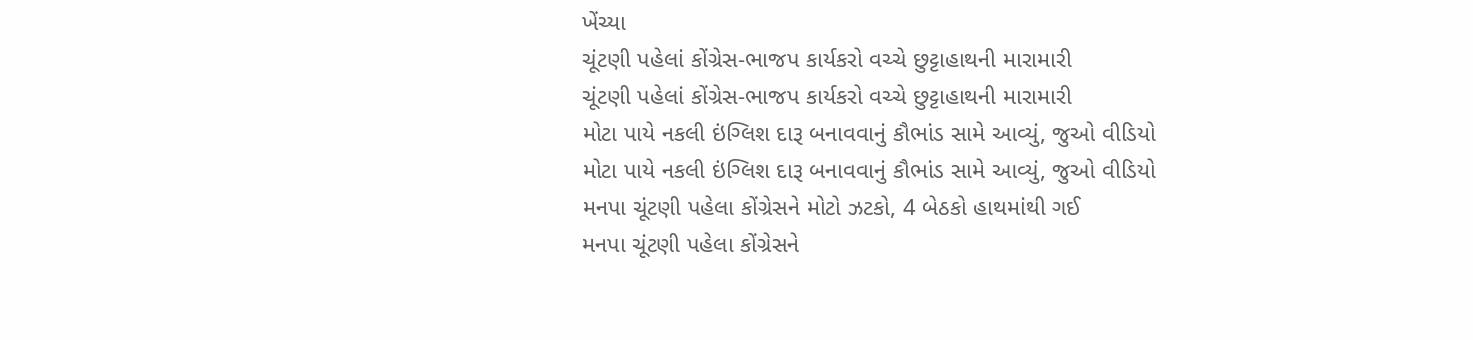ખેંચ્યા
ચૂંટણી પહેલાં કોંગ્રેસ-ભાજપ કાર્યકરો વચ્ચે છુટ્ટાહાથની મારામારી
ચૂંટણી પહેલાં કોંગ્રેસ-ભાજપ કાર્યકરો વચ્ચે છુટ્ટાહાથની મારામારી
મોટા પાયે નકલી ઇંગ્લિશ દારૂ બનાવવાનું કૌભાંડ સામે આવ્યું, જુઓ વીડિયો
મોટા પાયે નકલી ઇંગ્લિશ દારૂ બનાવવાનું કૌભાંડ સામે આવ્યું, જુઓ વીડિયો
મનપા ચૂંટણી પહેલા કોંગ્રેસને મોટો ઝટકો, 4 બેઠકો હાથમાંથી ગઈ
મનપા ચૂંટણી પહેલા કોંગ્રેસને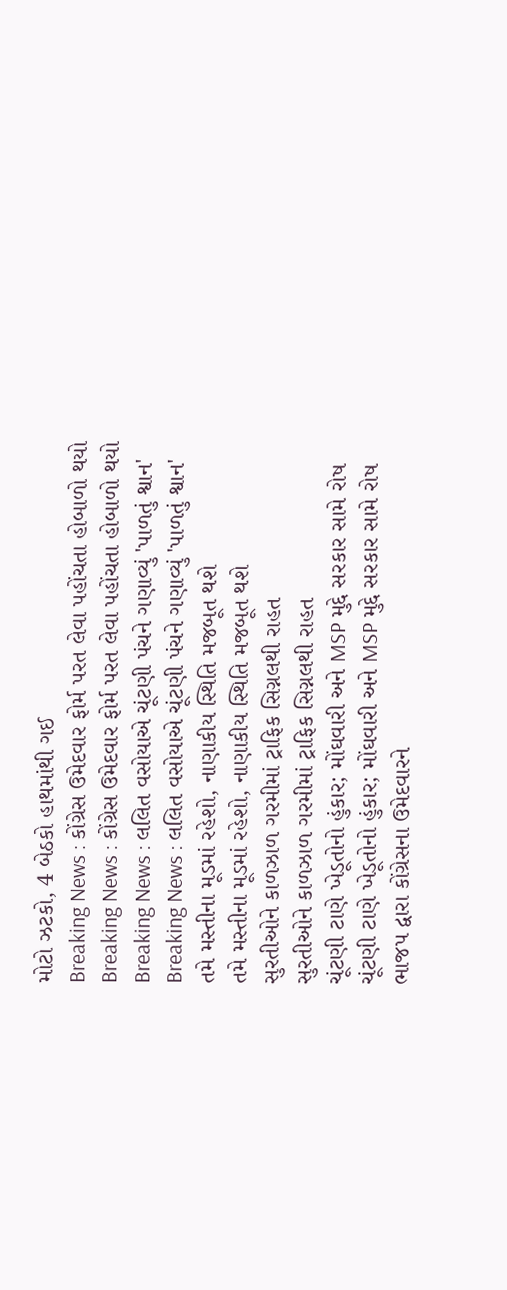મોટો ઝટકો, 4 બેઠકો હાથમાંથી ગઈ
Breaking News : કોંગ્રેસ ઉમેદવાર ફોર્મ પરત લેવા પહોંચતા હોબાળો થયો
Breaking News : કોંગ્રેસ ઉમેદવાર ફોર્મ પરત લેવા પહોંચતા હોબાળો થયો
Breaking News : લલિત વસોયાએ ચૂંટણી પંચને ગણાવ્યું 'પાળતું શ્વાન'
Breaking News : લલિત વસોયાએ ચૂંટણી પંચને ગણાવ્યું 'પાળતું શ્વાન'
તમે મસ્તીના મૂડમાં રહેશો, નાણાકીય સ્થિતિ મજબૂત થશે
તમે મસ્તીના મૂડમાં રહેશો, નાણાકીય સ્થિતિ મજબૂત થશે
સુરતીઓને કાળઝાળ ગરમીમાં ટ્રાફિક સિગ્નલથી રાહત
સુરતીઓને કાળઝાળ ગરમીમાં ટ્રાફિક સિગ્નલથી રાહત
ચૂંટણી ટાણે ખેડૂતોનો હુંકાર; મોંઘવારી અને MSP મુદ્દે સરકાર સામે રોષ
ચૂંટણી ટાણે ખેડૂતોનો હુંકાર; મોંઘવારી અને MSP મુદ્દે સરકાર સામે રોષ
ભાજપ દ્વારા કોંગ્રેસના ઉમેદવારને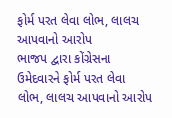ફોર્મ પરત લેવા લોભ, લાલચ આપવાનો આરોપ
ભાજપ દ્વારા કોંગ્રેસના ઉમેદવારને ફોર્મ પરત લેવા લોભ, લાલચ આપવાનો આરોપ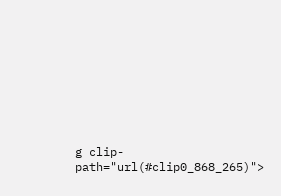g clip-path="url(#clip0_868_265)">